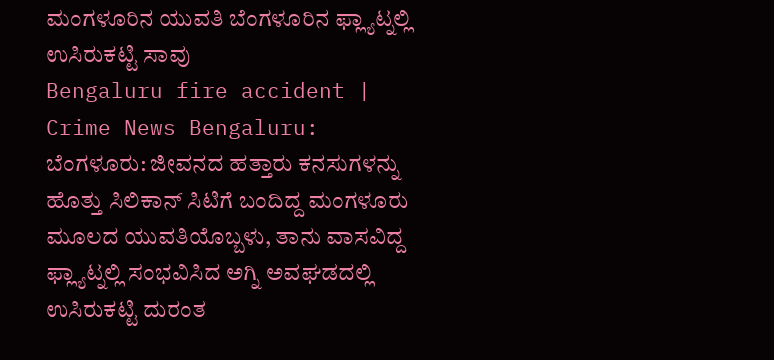ಮಂಗಳೂರಿನ ಯುವತಿ ಬೆಂಗಳೂರಿನ ಫ್ಲ್ಯಾಟ್ನಲ್ಲಿ ಉಸಿರುಕಟ್ಟಿ ಸಾವು
Bengaluru fire accident | Crime News Bengaluru: ಬೆಂಗಳೂರು: ಜೀವನದ ಹತ್ತಾರು ಕನಸುಗಳನ್ನು ಹೊತ್ತು ಸಿಲಿಕಾನ್ ಸಿಟಿಗೆ ಬಂದಿದ್ದ ಮಂಗಳೂರು ಮೂಲದ ಯುವತಿಯೊಬ್ಬಳು, ತಾನು ವಾಸವಿದ್ದ ಫ್ಲ್ಯಾಟ್ನಲ್ಲಿ ಸಂಭವಿಸಿದ ಅಗ್ನಿ ಅವಘಡದಲ್ಲಿ ಉಸಿರುಕಟ್ಟಿ ದುರಂತ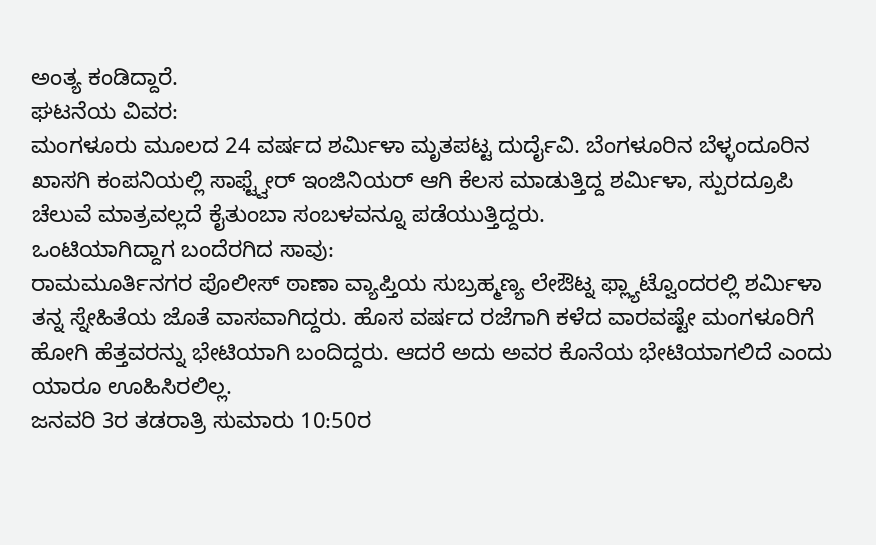ಅಂತ್ಯ ಕಂಡಿದ್ದಾರೆ.
ಘಟನೆಯ ವಿವರ:
ಮಂಗಳೂರು ಮೂಲದ 24 ವರ್ಷದ ಶರ್ಮಿಳಾ ಮೃತಪಟ್ಟ ದುರ್ದೈವಿ. ಬೆಂಗಳೂರಿನ ಬೆಳ್ಳಂದೂರಿನ ಖಾಸಗಿ ಕಂಪನಿಯಲ್ಲಿ ಸಾಫ್ಟ್ವೇರ್ ಇಂಜಿನಿಯರ್ ಆಗಿ ಕೆಲಸ ಮಾಡುತ್ತಿದ್ದ ಶರ್ಮಿಳಾ, ಸ್ಪುರದ್ರೂಪಿ ಚೆಲುವೆ ಮಾತ್ರವಲ್ಲದೆ ಕೈತುಂಬಾ ಸಂಬಳವನ್ನೂ ಪಡೆಯುತ್ತಿದ್ದರು.
ಒಂಟಿಯಾಗಿದ್ದಾಗ ಬಂದೆರಗಿದ ಸಾವು:
ರಾಮಮೂರ್ತಿನಗರ ಪೊಲೀಸ್ ಠಾಣಾ ವ್ಯಾಪ್ತಿಯ ಸುಬ್ರಹ್ಮಣ್ಯ ಲೇಔಟ್ನ ಫ್ಲ್ಯಾಟ್ವೊಂದರಲ್ಲಿ ಶರ್ಮಿಳಾ ತನ್ನ ಸ್ನೇಹಿತೆಯ ಜೊತೆ ವಾಸವಾಗಿದ್ದರು. ಹೊಸ ವರ್ಷದ ರಜೆಗಾಗಿ ಕಳೆದ ವಾರವಷ್ಟೇ ಮಂಗಳೂರಿಗೆ ಹೋಗಿ ಹೆತ್ತವರನ್ನು ಭೇಟಿಯಾಗಿ ಬಂದಿದ್ದರು. ಆದರೆ ಅದು ಅವರ ಕೊನೆಯ ಭೇಟಿಯಾಗಲಿದೆ ಎಂದು ಯಾರೂ ಊಹಿಸಿರಲಿಲ್ಲ.
ಜನವರಿ 3ರ ತಡರಾತ್ರಿ ಸುಮಾರು 10:50ರ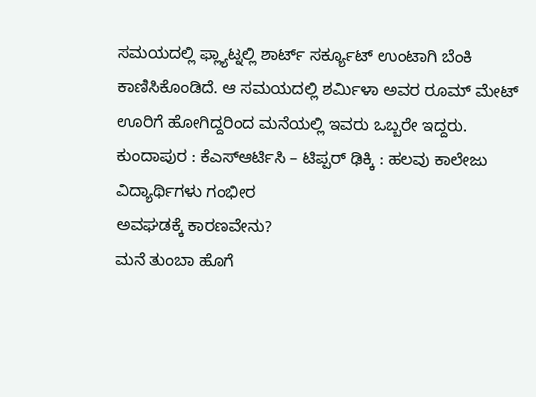ಸಮಯದಲ್ಲಿ ಫ್ಲ್ಯಾಟ್ನಲ್ಲಿ ಶಾರ್ಟ್ ಸರ್ಕ್ಯೂಟ್ ಉಂಟಾಗಿ ಬೆಂಕಿ ಕಾಣಿಸಿಕೊಂಡಿದೆ. ಆ ಸಮಯದಲ್ಲಿ ಶರ್ಮಿಳಾ ಅವರ ರೂಮ್ ಮೇಟ್ ಊರಿಗೆ ಹೋಗಿದ್ದರಿಂದ ಮನೆಯಲ್ಲಿ ಇವರು ಒಬ್ಬರೇ ಇದ್ದರು.
ಕುಂದಾಪುರ : ಕೆಎಸ್ಆರ್ಟಿಸಿ – ಟಿಪ್ಪರ್ ಢಿಕ್ಕಿ : ಹಲವು ಕಾಲೇಜು ವಿದ್ಯಾರ್ಥಿಗಳು ಗಂಭೀರ
ಅವಘಡಕ್ಕೆ ಕಾರಣವೇನು?
ಮನೆ ತುಂಬಾ ಹೊಗೆ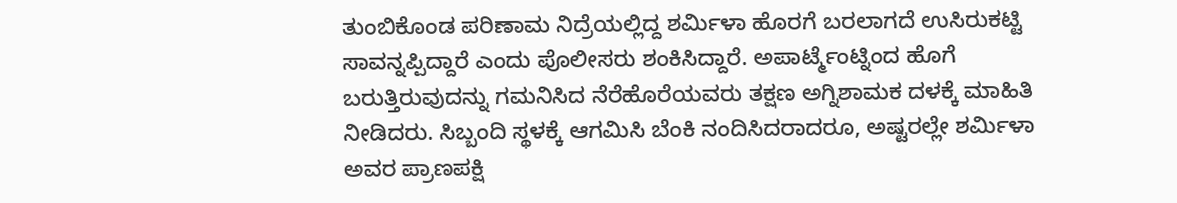ತುಂಬಿಕೊಂಡ ಪರಿಣಾಮ ನಿದ್ರೆಯಲ್ಲಿದ್ದ ಶರ್ಮಿಳಾ ಹೊರಗೆ ಬರಲಾಗದೆ ಉಸಿರುಕಟ್ಟಿ ಸಾವನ್ನಪ್ಪಿದ್ದಾರೆ ಎಂದು ಪೊಲೀಸರು ಶಂಕಿಸಿದ್ದಾರೆ. ಅಪಾರ್ಟ್ಮೆಂಟ್ನಿಂದ ಹೊಗೆ ಬರುತ್ತಿರುವುದನ್ನು ಗಮನಿಸಿದ ನೆರೆಹೊರೆಯವರು ತಕ್ಷಣ ಅಗ್ನಿಶಾಮಕ ದಳಕ್ಕೆ ಮಾಹಿತಿ ನೀಡಿದರು. ಸಿಬ್ಬಂದಿ ಸ್ಥಳಕ್ಕೆ ಆಗಮಿಸಿ ಬೆಂಕಿ ನಂದಿಸಿದರಾದರೂ, ಅಷ್ಟರಲ್ಲೇ ಶರ್ಮಿಳಾ ಅವರ ಪ್ರಾಣಪಕ್ಷಿ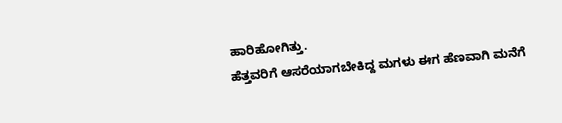ಹಾರಿಹೋಗಿತ್ತು.
ಹೆತ್ತವರಿಗೆ ಆಸರೆಯಾಗಬೇಕಿದ್ದ ಮಗಳು ಈಗ ಹೆಣವಾಗಿ ಮನೆಗೆ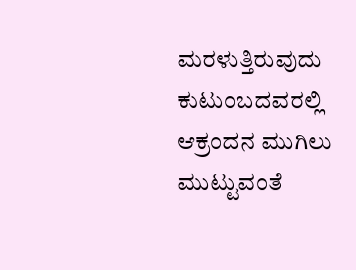ಮರಳುತ್ತಿರುವುದು ಕುಟುಂಬದವರಲ್ಲಿ ಆಕ್ರಂದನ ಮುಗಿಲು ಮುಟ್ಟುವಂತೆ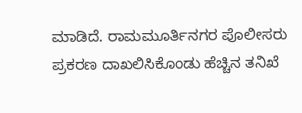ಮಾಡಿದೆ. ರಾಮಮೂರ್ತಿನಗರ ಪೊಲೀಸರು ಪ್ರಕರಣ ದಾಖಲಿಸಿಕೊಂಡು ಹೆಚ್ಚಿನ ತನಿಖೆ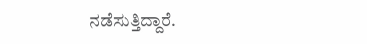ನಡೆಸುತ್ತಿದ್ದಾರೆ.